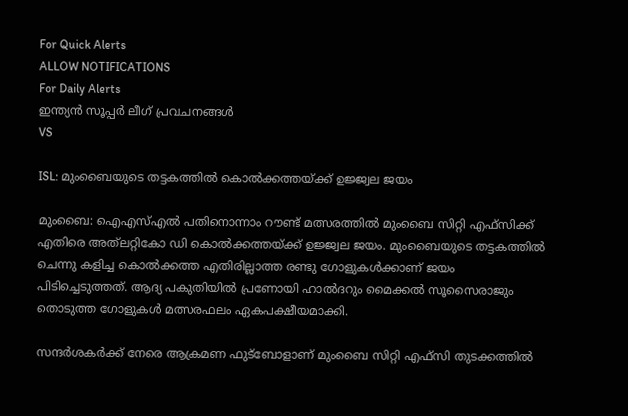For Quick Alerts
ALLOW NOTIFICATIONS
For Daily Alerts
ഇന്ത്യന്‍ സൂപ്പര്‍ ലീഗ്‌ പ്രവചനങ്ങൾ
VS

ISL: മുംബൈയുടെ തട്ടകത്തില്‍ കൊല്‍ക്കത്തയ്ക്ക് ഉജ്ജ്വല ജയം

മുംബൈ: ഐഎസ്എല്‍ പതിനൊന്നാം റൗണ്ട് മത്സരത്തില്‍ മുംബൈ സിറ്റി എഫ്‌സിക്ക് എതിരെ അത്‌ലറ്റികോ ഡി കൊല്‍ക്കത്തയ്ക്ക് ഉജ്ജ്വല ജയം. മുംബൈയുടെ തട്ടകത്തില്‍ ചെന്നു കളിച്ച കൊല്‍ക്കത്ത എതിരില്ലാത്ത രണ്ടു ഗോളുകള്‍ക്കാണ് ജയം പിടിച്ചെടുത്തത്. ആദ്യ പകുതിയില്‍ പ്രണോയി ഹാല്‍ദറും മൈക്കല്‍ സൂസൈരാജും തൊടുത്ത ഗോളുകള്‍ മത്സരഫലം ഏകപക്ഷീയമാക്കി.

സന്ദര്‍ശകര്‍ക്ക് നേരെ ആക്രമണ ഫുട്‌ബോളാണ് മുംബൈ സിറ്റി എഫ്‌സി തുടക്കത്തില്‍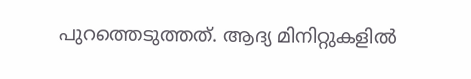പുറത്തെടുത്തത്. ആദ്യ മിനിറ്റുകളില്‍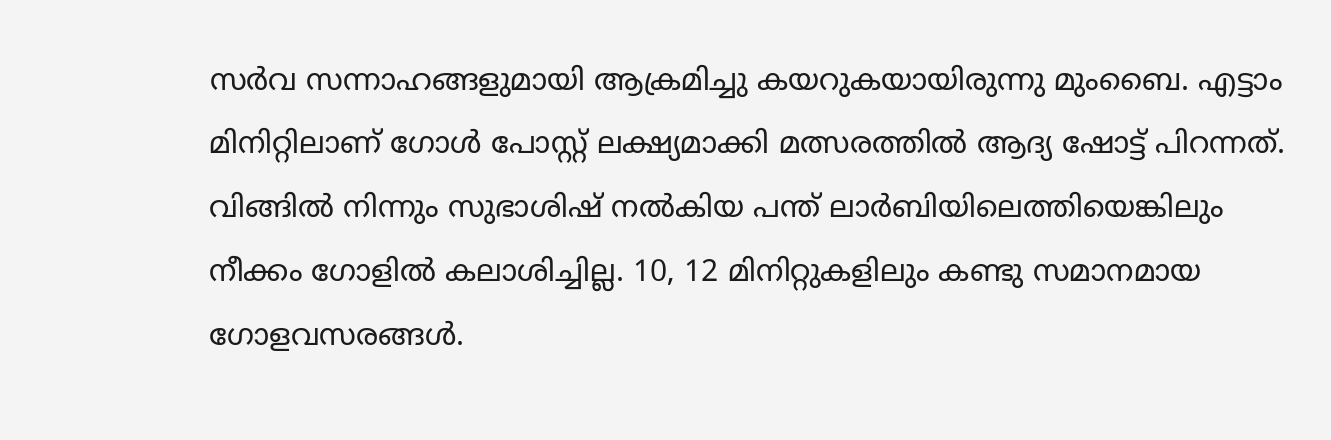സര്‍വ സന്നാഹങ്ങളുമായി ആക്രമിച്ചു കയറുകയായിരുന്നു മുംബൈ. എട്ടാം മിനിറ്റിലാണ് ഗോള്‍ പോസ്റ്റ് ലക്ഷ്യമാക്കി മത്സരത്തില്‍ ആദ്യ ഷോട്ട് പിറന്നത്. വിങ്ങില്‍ നിന്നും സുഭാശിഷ് നല്‍കിയ പന്ത് ലാര്‍ബിയിലെത്തിയെങ്കിലും നീക്കം ഗോളില്‍ കലാശിച്ചില്ല. 10, 12 മിനിറ്റുകളിലും കണ്ടു സമാനമായ ഗോളവസരങ്ങള്‍.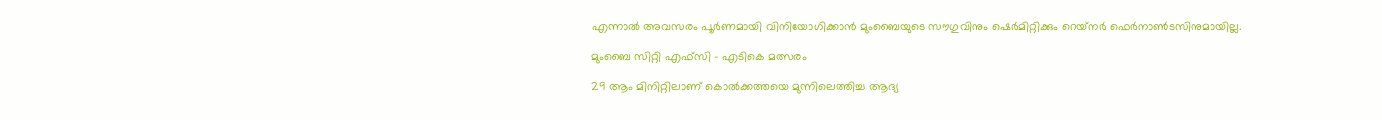എന്നാല്‍ അവസരം പൂര്‍ണമായി വിനിയോഗിക്കാന്‍ മുംബൈയുടെ സൗഗുവിനും ഷെര്‍മിറ്റിക്കും റെയ്‌നര്‍ ഫെര്‍നാണ്‍ടസിനുമായില്ല.

മുംബൈ സിറ്റി എഫ്സി - എടികെ മത്സരം

29 ആം മിനിറ്റിലാണ് കൊല്‍ക്കത്തയെ മുന്നിലെത്തിച്ച ആദ്യ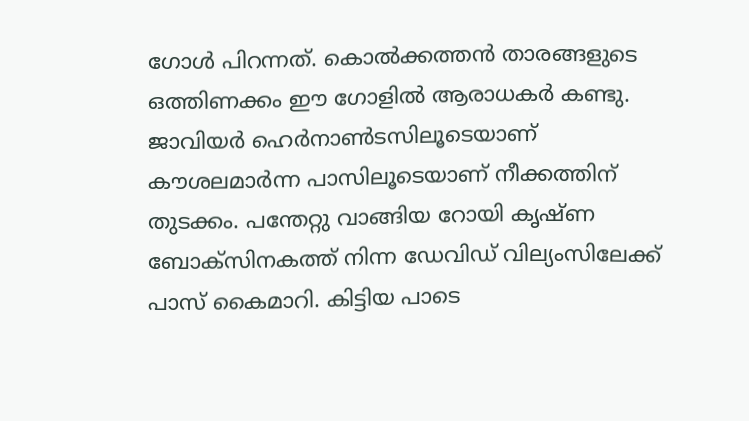ഗോള്‍ പിറന്നത്. കൊല്‍ക്കത്തന്‍ താരങ്ങളുടെ ഒത്തിണക്കം ഈ ഗോളില്‍ ആരാധകര്‍ കണ്ടു. ജാവിയര്‍ ഹെര്‍നാണ്‍ടസിലൂടെയാണ് കൗശലമാര്‍ന്ന പാസിലൂടെയാണ് നീക്കത്തിന് തുടക്കം. പന്തേറ്റു വാങ്ങിയ റോയി കൃഷ്ണ ബോക്‌സിനകത്ത് നിന്ന ഡേവിഡ് വില്യംസിലേക്ക് പാസ് കൈമാറി. കിട്ടിയ പാടെ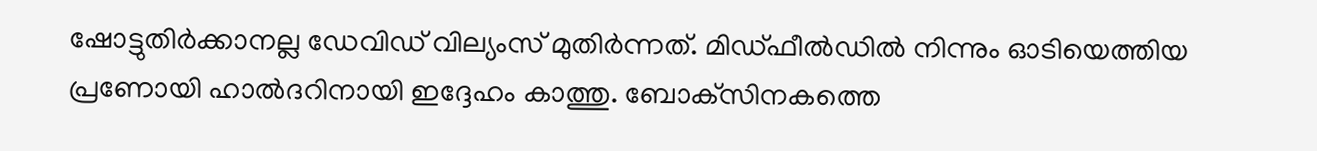ഷോട്ടുതിര്‍ക്കാനല്ല ഡേവിഡ് വില്യംസ് മുതിര്‍ന്നത്. മിഡ്ഫീല്‍ഡില്‍ നിന്നും ഓടിയെത്തിയ പ്രണോയി ഹാല്‍ദറിനായി ഇദ്ദേഹം കാത്തു. ബോക്‌സിനകത്തെ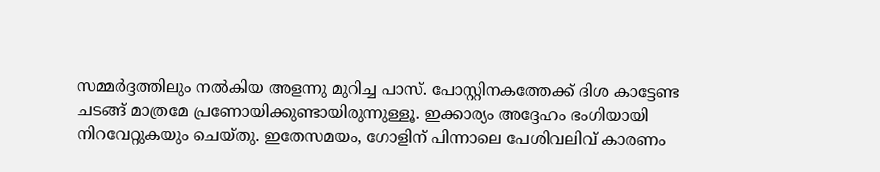സമ്മര്‍ദ്ദത്തിലും നല്‍കിയ അളന്നു മുറിച്ച പാസ്. പോസ്റ്റിനകത്തേക്ക് ദിശ കാട്ടേണ്ട ചടങ്ങ് മാത്രമേ പ്രണോയിക്കുണ്ടായിരുന്നുള്ളൂ. ഇക്കാര്യം അദ്ദേഹം ഭംഗിയായി നിറവേറ്റുകയും ചെയ്തു. ഇതേസമയം, ഗോളിന് പിന്നാലെ പേശിവലിവ് കാരണം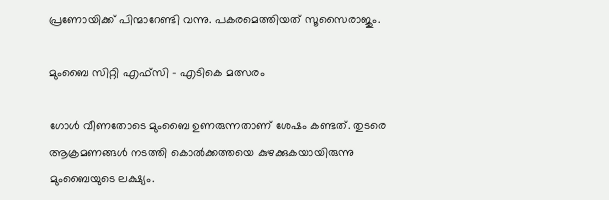പ്രണോയിക്ക് പിന്മാറേണ്ടി വന്നു. പകരമെത്തിയത് സൂസൈരാജും.

മുംബൈ സിറ്റി എഫ്സി - എടികെ മത്സരം

ഗോള്‍ വീണതോടെ മുംബൈ ഉണരുന്നതാണ് ശേഷം കണ്ടത്. തുടരെ ആക്രമണങ്ങള്‍ നടത്തി കൊല്‍ക്കത്തയെ കുഴക്കുകയായിരുന്നു മുംബൈയുടെ ലക്ഷ്യം.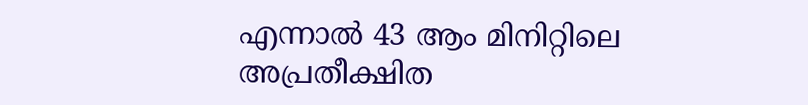എന്നാല്‍ 43 ആം മിനിറ്റിലെ അപ്രതീക്ഷിത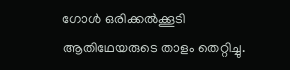ഗോള്‍ ഒരിക്കല്‍ക്കൂടി ആതിഥേയരുടെ താളം തെറ്റിച്ചു.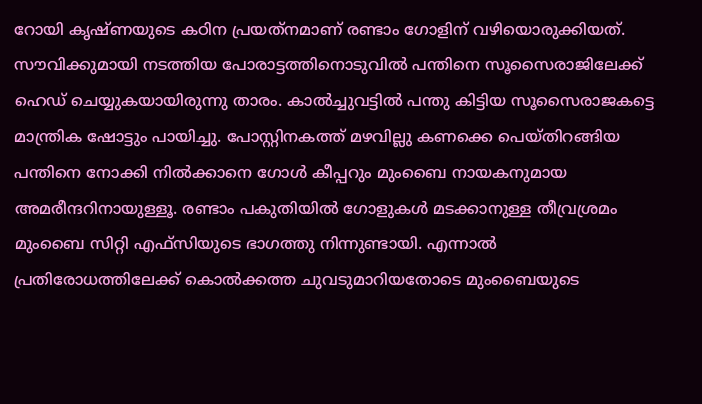റോയി കൃഷ്ണയുടെ കഠിന പ്രയത്‌നമാണ് രണ്ടാം ഗോളിന് വഴിയൊരുക്കിയത്. സൗവിക്കുമായി നടത്തിയ പോരാട്ടത്തിനൊടുവില്‍ പന്തിനെ സൂസൈരാജിലേക്ക് ഹെഡ് ചെയ്യുകയായിരുന്നു താരം. കാല്‍ച്ചുവട്ടില്‍ പന്തു കിട്ടിയ സൂസൈരാജകട്ടെ മാന്ത്രിക ഷോട്ടും പായിച്ചു. പോസ്റ്റിനകത്ത് മഴവില്ലു കണക്കെ പെയ്തിറങ്ങിയ പന്തിനെ നോക്കി നില്‍ക്കാനെ ഗോള്‍ കീപ്പറും മുംബൈ നായകനുമായ അമരീന്ദറിനായുള്ളൂ. രണ്ടാം പകുതിയില്‍ ഗോളുകള്‍ മടക്കാനുള്ള തീവ്രശ്രമം മുംബൈ സിറ്റി എഫ്‌സിയുടെ ഭാഗത്തു നിന്നുണ്ടായി. എന്നാല്‍ പ്രതിരോധത്തിലേക്ക് കൊല്‍ക്കത്ത ചുവടുമാറിയതോടെ മുംബൈയുടെ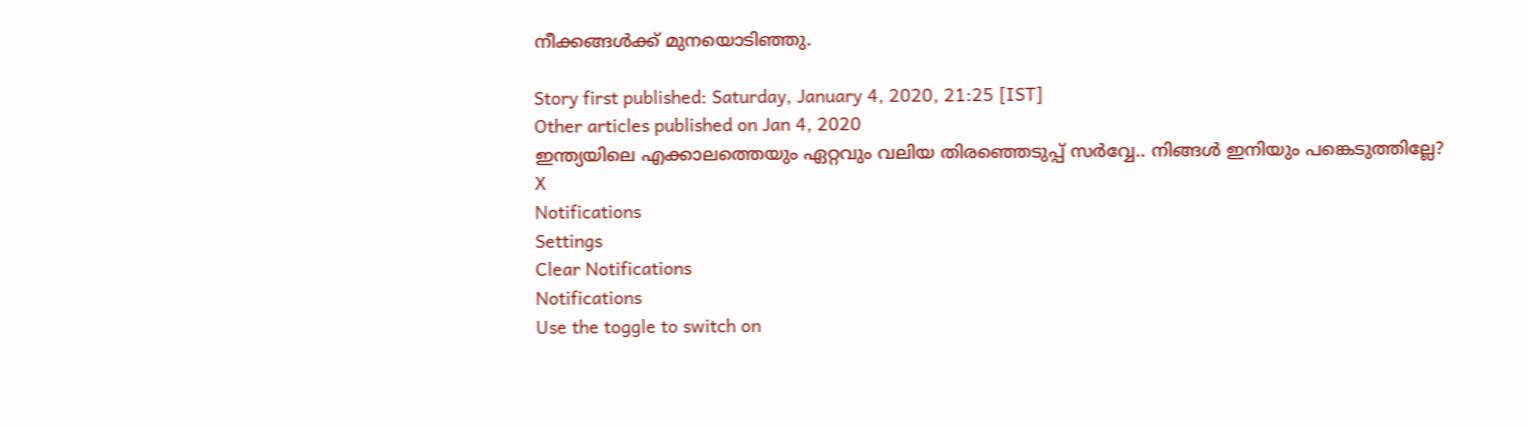നീക്കങ്ങള്‍ക്ക് മുനയൊടിഞ്ഞു.

Story first published: Saturday, January 4, 2020, 21:25 [IST]
Other articles published on Jan 4, 2020
ഇന്ത്യയിലെ എക്കാലത്തെയും ഏറ്റവും വലിയ തിരഞ്ഞെടുപ്പ് സർവ്വേ.. നിങ്ങൾ ഇനിയും പങ്കെടുത്തില്ലേ?
X
Notifications
Settings
Clear Notifications
Notifications
Use the toggle to switch on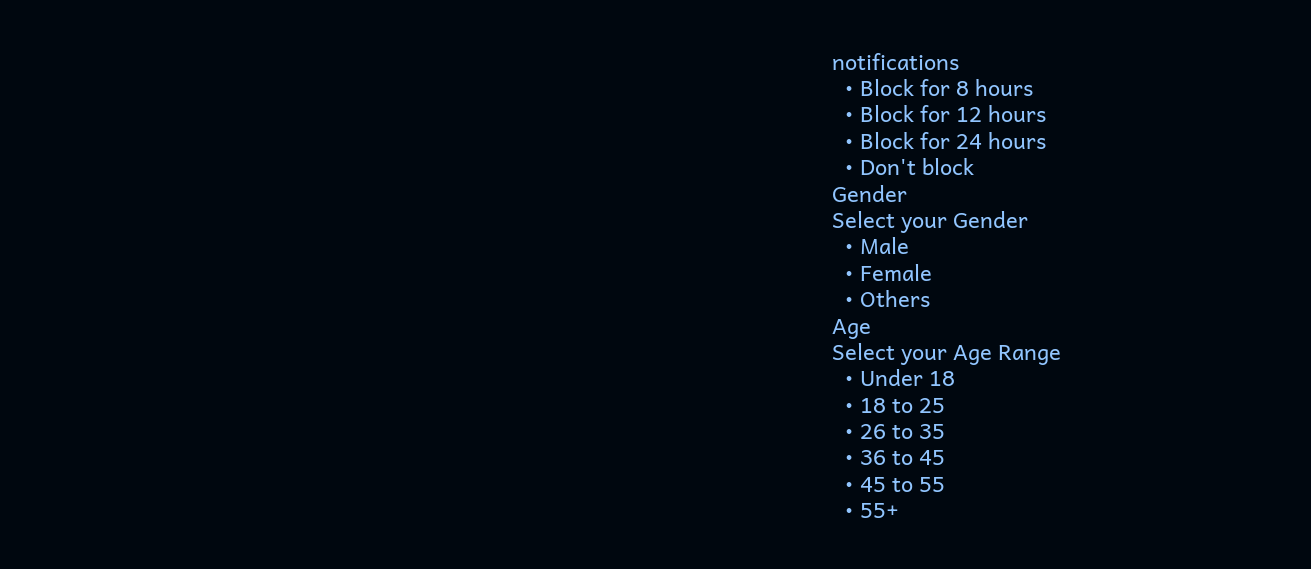notifications
  • Block for 8 hours
  • Block for 12 hours
  • Block for 24 hours
  • Don't block
Gender
Select your Gender
  • Male
  • Female
  • Others
Age
Select your Age Range
  • Under 18
  • 18 to 25
  • 26 to 35
  • 36 to 45
  • 45 to 55
  • 55+